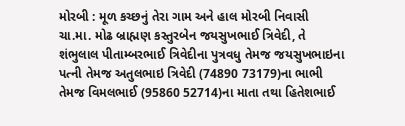મોરબી : મૂળ કચ્છનું તેરા ગામ અને હાલ મોરબી નિવાસી ચા.મા. મોઢ બ્રાહ્મણ કસ્તુરબેન જયસુખભાઈ ત્રિવેદી, તે શંભુલાલ પીતામ્બરભાઈ ત્રિવેદીના પુત્રવધુ તેમજ જયસુખભાઇના પત્ની તેમજ અતુલભાઇ ત્રિવેદી (74890 73179)ના ભાભી તેમજ વિમલભાઈ (95860 52714)ના માતા તથા હિતેશભાઈ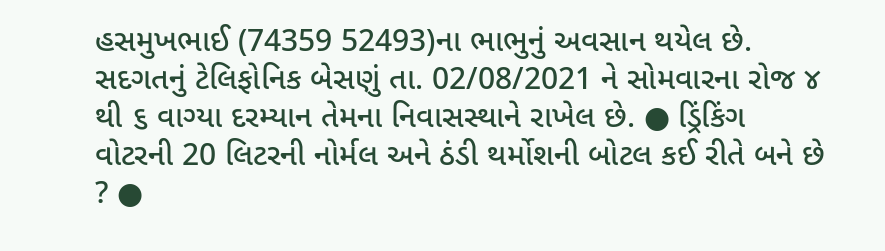હસમુખભાઈ (74359 52493)ના ભાભુનું અવસાન થયેલ છે. સદગતનું ટેલિફોનિક બેસણું તા. 02/08/2021 ને સોમવારના રોજ ૪ થી ૬ વાગ્યા દરમ્યાન તેમના નિવાસસ્થાને રાખેલ છે. ● ડ્રિંકિંગ વોટરની 20 લિટરની નોર્મલ અને ઠંડી થર્મોશની બોટલ કઈ રીતે બને છે ? ●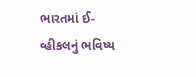ભારતમાં ઈ-વ્હીકલનું ભવિષ્ય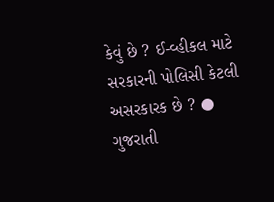કેવું છે ? ઈ-વ્હીકલ માટે સરકારની પોલિસી કેટલી અસરકારક છે ? ● ગુજરાતી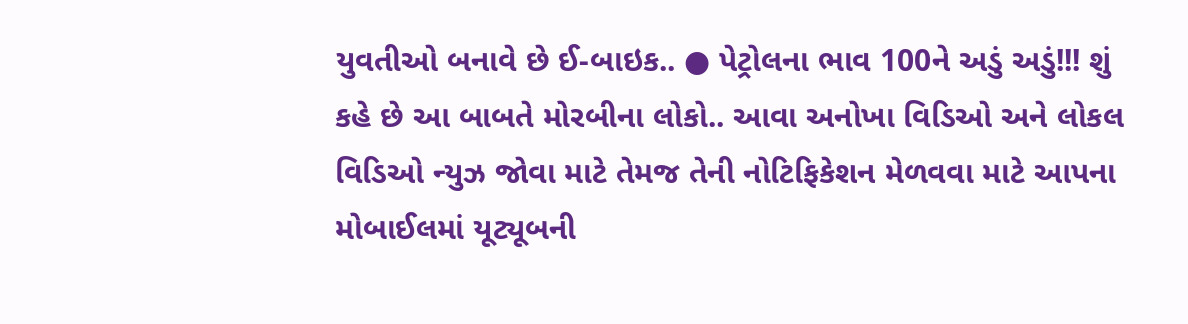યુવતીઓ બનાવે છે ઈ-બાઇક.. ● પેટ્રોલના ભાવ 100ને અડું અડું!!! શું કહે છે આ બાબતે મોરબીના લોકો.. આવા અનોખા વિડિઓ અને લોકલ વિડિઓ ન્યુઝ જોવા માટે તેમજ તેની નોટિફિકેશન મેળવવા માટે આપના મોબાઈલમાં યૂટ્યૂબની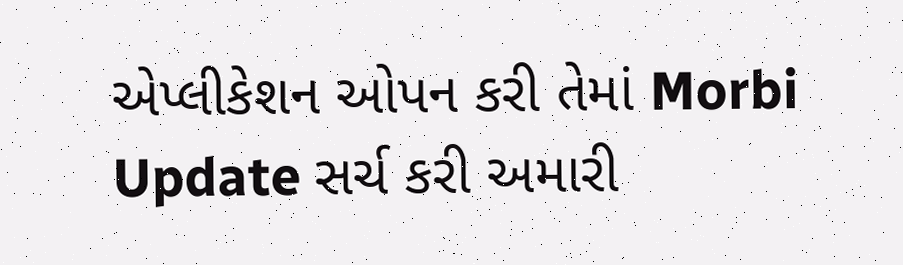એપ્લીકેશન ઓપન કરી તેમાં Morbi Update સર્ચ કરી અમારી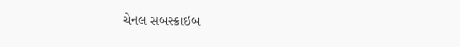ચેનલ સબસ્ક્રાઇબ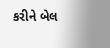કરીને બેલ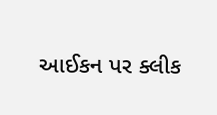આઈકન પર ક્લીક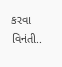કરવા વિનંતી..